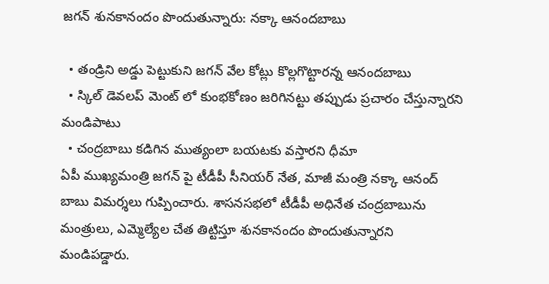జగన్ శునకానందం పొందుతున్నారు: నక్కా ఆనందబాబు

  • తండ్రిని అడ్డు పెట్టుకుని జగన్ వేల కోట్లు కొల్లగొట్టారన్న ఆనందబాబు
  • స్కిల్ డెవలప్ మెంట్ లో కుంభకోణం జరిగినట్టు తప్పుడు ప్రచారం చేస్తున్నారని మండిపాటు
  • చంద్రబాబు కడిగిన ముత్యంలా బయటకు వస్తారని ధీమా
ఏపీ ముఖ్యమంత్రి జగన్ పై టీడీపీ సీనియర్ నేత, మాజీ మంత్రి నక్కా ఆనంద్ బాబు విమర్శలు గుప్పించారు. శాసనసభలో టీడీపీ అధినేత చంద్రబాబును మంత్రులు, ఎమ్మెల్యేల చేత తిట్టిస్తూ శునకానందం పొందుతున్నారని మండిపడ్డారు.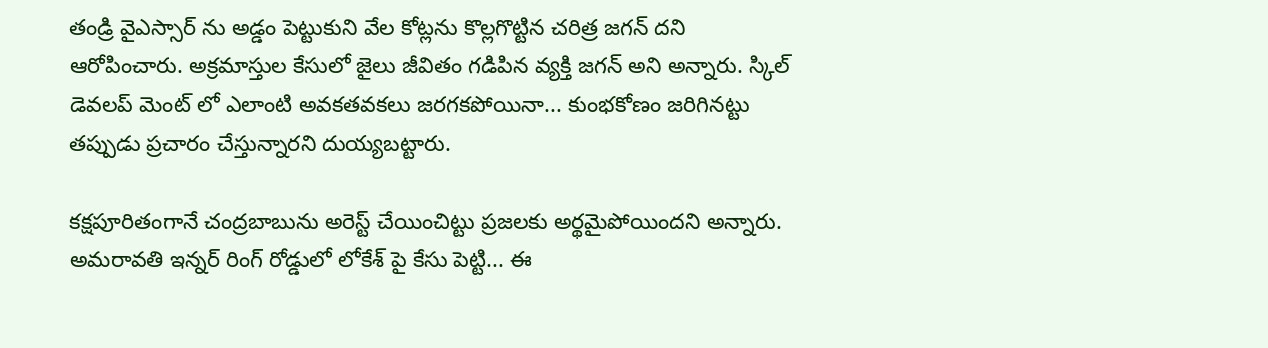తండ్రి వైఎస్సార్ ను అడ్డం పెట్టుకుని వేల కోట్లను కొల్లగొట్టిన చరిత్ర జగన్ దని ఆరోపించారు. అక్రమాస్తుల కేసులో జైలు జీవితం గడిపిన వ్యక్తి జగన్ అని అన్నారు. స్కిల్ డెవలప్ మెంట్ లో ఎలాంటి అవకతవకలు జరగకపోయినా... కుంభకోణం జరిగినట్టు తప్పుడు ప్రచారం చేస్తున్నారని దుయ్యబట్టారు.

కక్షపూరితంగానే చంద్రబాబును అరెస్ట్ చేయించిట్టు ప్రజలకు అర్థమైపోయిందని అన్నారు. అమరావతి ఇన్నర్ రింగ్ రోడ్డులో లోకేశ్ పై కేసు పెట్టి... ఈ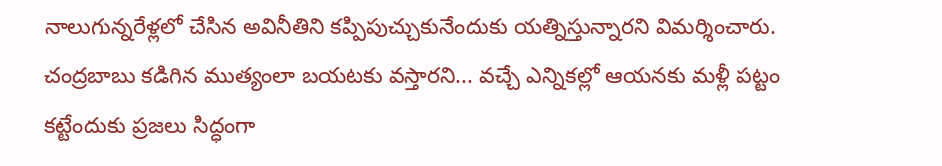నాలుగున్నరేళ్లలో చేసిన అవినీతిని కప్పిపుచ్చుకునేందుకు యత్నిస్తున్నారని విమర్శించారు. చంద్రబాబు కడిగిన ముత్యంలా బయటకు వస్తారని... వచ్చే ఎన్నికల్లో ఆయనకు మళ్లీ పట్టం కట్టేందుకు ప్రజలు సిద్ధంగా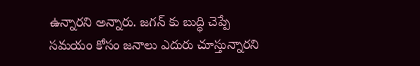ఉన్నారని అన్నారు. జగన్ కు బుద్ధి చెప్పే సమయం కోసం జనాలు ఎదురు చూస్తున్నారని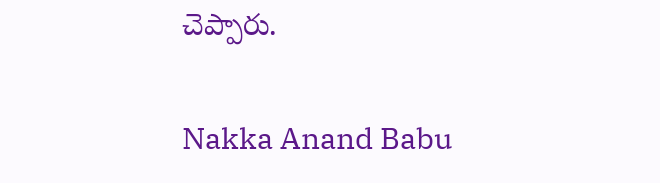చెప్పారు.

Nakka Anand Babu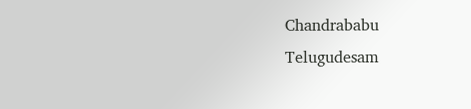Chandrababu
Telugudesam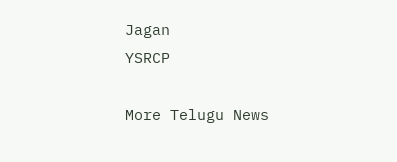Jagan
YSRCP

More Telugu News